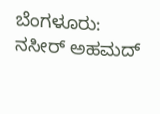ಬೆಂಗಳೂರು: ನಸೀರ್ ಅಹಮದ್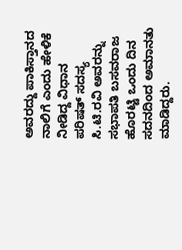ಅವರದ್ದು ಪಾಕಿಸ್ತಾನದ ನಾಲಿಗೆ ಎಂದು ಹೇಳಿಕೆ ನೀಡಿದ್ದ ವಿಧಾನ ಪರಿಷತ್ ಸದಸ್ಯ ಸಿ.ಟಿ.ರವಿ ಅವರನ್ನು ಸಭಾಪತಿ ಬಸವರಾಜ ಹೊರಟ್ಟಿ ಒಂದು ದಿನ ಸದನದಿಂದ ಅಮಾನತು ಮಾಡಿದ್ದರು.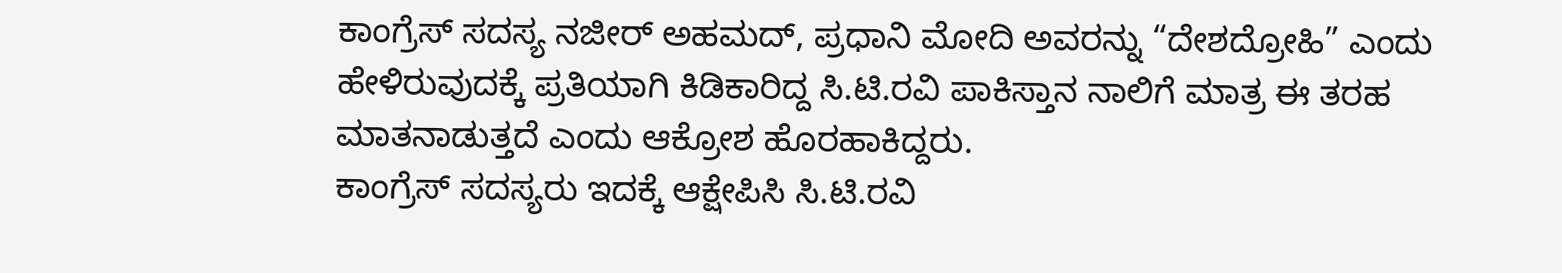ಕಾಂಗ್ರೆಸ್ ಸದಸ್ಯ ನಜೀರ್ ಅಹಮದ್, ಪ್ರಧಾನಿ ಮೋದಿ ಅವರನ್ನು “ದೇಶದ್ರೋಹಿ” ಎಂದು ಹೇಳಿರುವುದಕ್ಕೆ ಪ್ರತಿಯಾಗಿ ಕಿಡಿಕಾರಿದ್ದ ಸಿ.ಟಿ.ರವಿ ಪಾಕಿಸ್ತಾನ ನಾಲಿಗೆ ಮಾತ್ರ ಈ ತರಹ ಮಾತನಾಡುತ್ತದೆ ಎಂದು ಆಕ್ರೋಶ ಹೊರಹಾಕಿದ್ದರು.
ಕಾಂಗ್ರೆಸ್ ಸದಸ್ಯರು ಇದಕ್ಕೆ ಆಕ್ಷೇಪಿಸಿ ಸಿ.ಟಿ.ರವಿ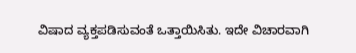ವಿಷಾದ ವ್ಯಕ್ತಪಡಿಸುವಂತೆ ಒತ್ತಾಯಿಸಿತು. ಇದೇ ವಿಚಾರವಾಗಿ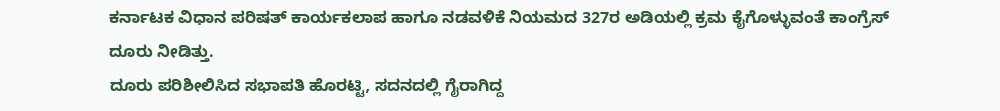ಕರ್ನಾಟಕ ವಿಧಾನ ಪರಿಷತ್ ಕಾರ್ಯಕಲಾಪ ಹಾಗೂ ನಡವಳಿಕೆ ನಿಯಮದ 327ರ ಅಡಿಯಲ್ಲಿ ಕ್ರಮ ಕೈಗೊಳ್ಳುವಂತೆ ಕಾಂಗ್ರೆಸ್ ದೂರು ನೀಡಿತ್ತು.
ದೂರು ಪರಿಶೀಲಿಸಿದ ಸಭಾಪತಿ ಹೊರಟ್ಟಿ, ಸದನದಲ್ಲಿ ಗೈರಾಗಿದ್ದ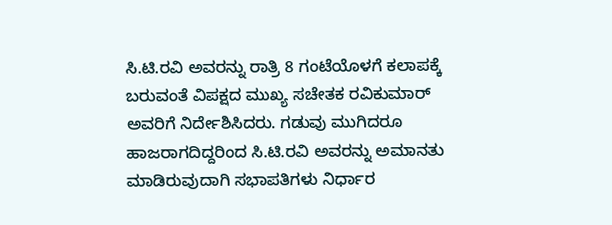ಸಿ.ಟಿ.ರವಿ ಅವರನ್ನು ರಾತ್ರಿ 8 ಗಂಟೆಯೊಳಗೆ ಕಲಾಪಕ್ಕೆ ಬರುವಂತೆ ವಿಪಕ್ಷದ ಮುಖ್ಯ ಸಚೇತಕ ರವಿಕುಮಾರ್ ಅವರಿಗೆ ನಿರ್ದೇಶಿಸಿದರು. ಗಡುವು ಮುಗಿದರೂ ಹಾಜರಾಗದಿದ್ದರಿಂದ ಸಿ.ಟಿ.ರವಿ ಅವರನ್ನು ಅಮಾನತು ಮಾಡಿರುವುದಾಗಿ ಸಭಾಪತಿಗಳು ನಿರ್ಧಾರ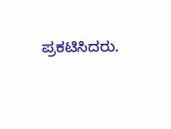ಪ್ರಕಟಿಸಿದರು.